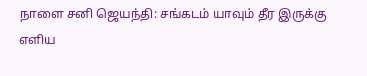நாளை சனி ஜெயந்தி: சங்கடம் யாவும் தீர இருக்கு எளிய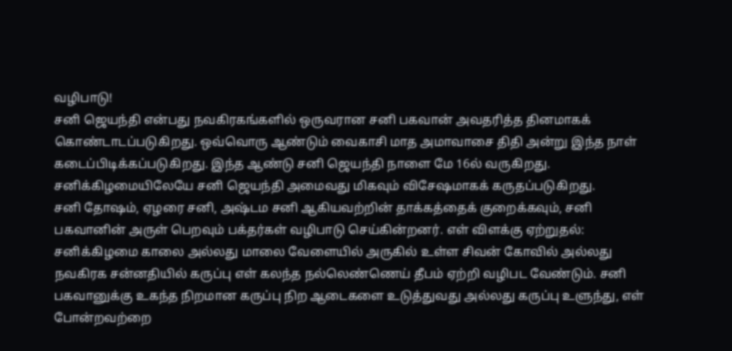வழிபாடு!
சனி ஜெயந்தி என்பது நவகிரகங்களில் ஒருவரான சனி பகவான் அவதரித்த தினமாகக் கொண்டாடப்படுகிறது. ஒவ்வொரு ஆண்டும் வைகாசி மாத அமாவாசை திதி அன்று இந்த நாள் கடைப்பிடிக்கப்படுகிறது. இந்த ஆண்டு சனி ஜெயந்தி நாளை மே 16ல் வருகிறது. சனிக்கிழமையிலேயே சனி ஜெயந்தி அமைவது மிகவும் விசேஷமாகக் கருதப்படுகிறது.
சனி தோஷம், ஏழரை சனி, அஷ்டம சனி ஆகியவற்றின் தாக்கத்தைக் குறைக்கவும், சனி பகவானின் அருள் பெறவும் பக்தர்கள் வழிபாடு செய்கின்றனர். எள் விளக்கு ஏற்றுதல்: சனிக்கிழமை காலை அல்லது மாலை வேளையில் அருகில் உள்ள சிவன் கோவில் அல்லது நவகிரக சன்னதியில் கருப்பு எள் கலந்த நல்லெண்ணெய் தீபம் ஏற்றி வழிபட வேண்டும். சனி பகவானுக்கு உகந்த நிறமான கருப்பு நிற ஆடைகளை உடுத்துவது அல்லது கருப்பு உளுந்து, எள் போன்றவற்றை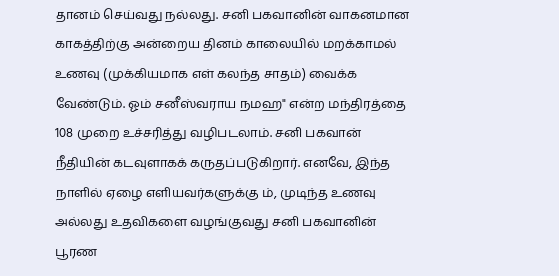தானம் செய்வது நல்லது. சனி பகவானின் வாகனமான காகத்திற்கு அன்றைய தினம் காலையில் மறக்காமல் உணவு (முக்கியமாக எள் கலந்த சாதம்) வைக்க வேண்டும். ஓம் சனீஸ்வராய நமஹ" என்ற மந்திரத்தை 108 முறை உச்சரித்து வழிபடலாம். சனி பகவான் நீதியின் கடவுளாகக் கருதப்படுகிறார். எனவே, இந்த நாளில் ஏழை எளியவர்களுக்கு ம், முடிந்த உணவு அல்லது உதவிகளை வழங்குவது சனி பகவானின் பூரண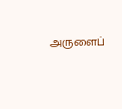அருளைப்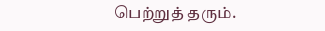பெற்றுத் தரும்.